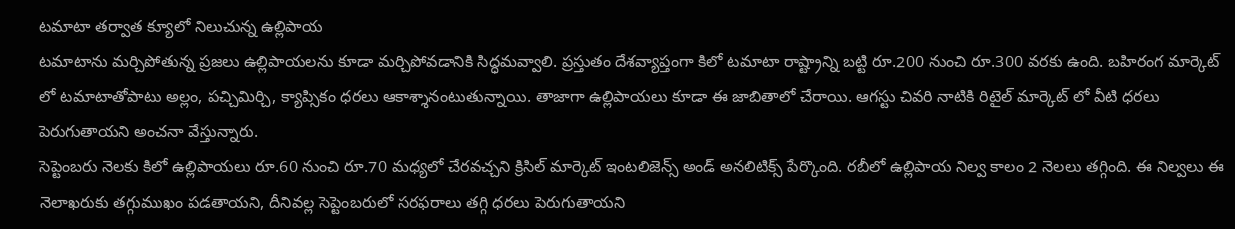టమాటా తర్వాత క్యూలో నిలుచున్న ఉల్లిపాయ
టమాటాను మర్చిపోతున్న ప్రజలు ఉల్లిపాయలను కూడా మర్చిపోవడానికి సిద్ధమవ్వాలి. ప్రస్తుతం దేశవ్యాప్తంగా కిలో టమాటా రాష్ట్రాన్ని బట్టి రూ.200 నుంచి రూ.300 వరకు ఉంది. బహిరంగ మార్కెట్ లో టమాటాతోపాటు అల్లం, పచ్చిమిర్చి, క్యాప్సికం ధరలు ఆకాశ్శానంటుతున్నాయి. తాజాగా ఉల్లిపాయలు కూడా ఈ జాబితాలో చేరాయి. ఆగస్టు చివరి నాటికి రిటైల్ మార్కెట్ లో వీటి ధరలు పెరుగుతాయని అంచనా వేస్తున్నారు.
సెప్టెంబరు నెలకు కిలో ఉల్లిపాయలు రూ.60 నుంచి రూ.70 మధ్యలో చేరవచ్చని క్రిసిల్ మార్కెట్ ఇంటలిజెన్స్ అండ్ అనలిటిక్స్ పేర్కొంది. రబీలో ఉల్లిపాయ నిల్వ కాలం 2 నెలలు తగ్గింది. ఈ నిల్వలు ఈ నెలాఖరుకు తగ్గుముఖం పడతాయని, దీనివల్ల సెప్టెంబరులో సరఫరాలు తగ్గి ధరలు పెరుగుతాయని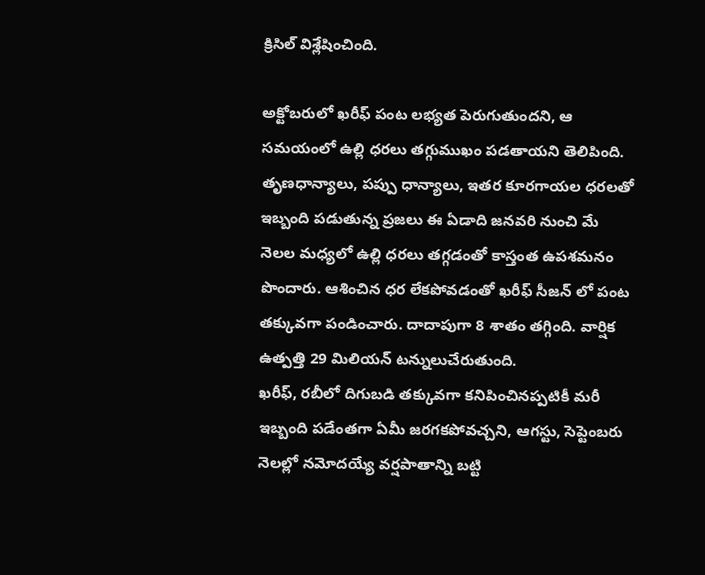క్రిసిల్ విశ్లేషించింది.

అక్టోబరులో ఖరీఫ్ పంట లభ్యత పెరుగుతుందని, ఆ సమయంలో ఉల్లి ధరలు తగ్గుముఖం పడతాయని తెలిపింది. తృణధాన్యాలు, పప్పు ధాన్యాలు, ఇతర కూరగాయల ధరలతో ఇబ్బంది పడుతున్న ప్రజలు ఈ ఏడాది జనవరి నుంచి మే నెలల మధ్యలో ఉల్లి ధరలు తగ్గడంతో కాస్తంత ఉపశమనం పొందారు. ఆశించిన ధర లేకపోవడంతో ఖరీఫ్ సీజన్ లో పంట తక్కువగా పండించారు. దాదాపుగా 8 శాతం తగ్గింది. వార్షిక ఉత్పత్తి 29 మిలియన్ టన్నులుచేరుతుంది.
ఖరీఫ్, రబీలో దిగుబడి తక్కువగా కనిపించినప్పటికీ మరీ ఇబ్బంది పడేంతగా ఏమీ జరగకపోవచ్చని, ఆగస్టు, సెప్టెంబరు నెలల్లో నమోదయ్యే వర్షపాతాన్ని బట్టి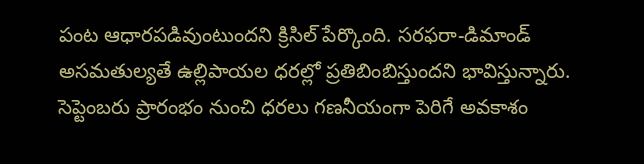పంట ఆధారపడివుంటుందని క్రిసిల్ పేర్కొంది. సరఫరా-డిమాండ్ అసమతుల్యతే ఉల్లిపాయల ధరల్లో ప్రతిబింబిస్తుందని భావిస్తున్నారు. సెప్టెంబరు ప్రారంభం నుంచి ధరలు గణనీయంగా పెరిగే అవకాశం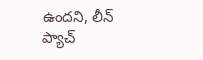ఉందని, లీన్ ప్యాచ్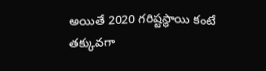అయితే 2020 గరిష్టస్థాయి కంటే తక్కువగా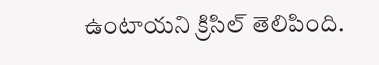ఉంటాయని క్రిసిల్ తెలిపింది.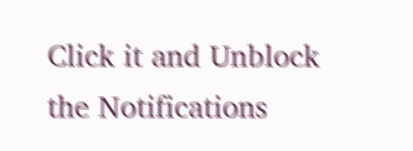Click it and Unblock the Notifications